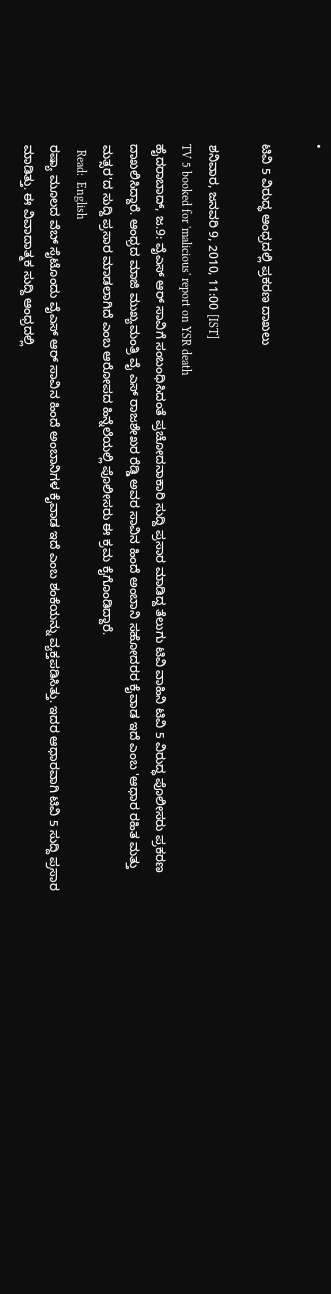•

ಟಿವಿ 5 ವಿರುದ್ಧ ಆಂಧ್ರದಲ್ಲಿ ಪ್ರಕರಣ ದಾಖಲು

ಶನಿವಾರ, ಜನವರಿ 9, 2010, 11:00 [IST]
TV 5 booked for 'malicious' report on YSR death
ಹೈದರಾಬಾದ್, ಜ.9: ವೈಎಸ್ ಆರ್ ಸಾವಿಗೆ ಸಂಬಂಧಿಸಿದಂತೆ ಪ್ರಚೋದನಾಕಾರಿ ಸುದ್ದಿ ಪ್ರಸಾರ ಮಾಡಿದ್ದ ತೆಲುಗು ಟಿವಿ ವಾಹಿನಿ ಟಿವಿ 5 ವಿರುದ್ಧ ಪೊಲೀಸರು ಪ್ರಕರಣ ದಾಖಲಿಸಿದ್ದಾರೆ. ಆಂಧ್ರದ ಮಾಜಿ ಮುಖ್ಯಮಂತ್ರಿ ವೈ ಎಸ್ ರಾಜಶೇಖರ ರೆಡ್ಡಿ ಅವರ ಸಾವಿನ ಹಿಂದೆ ಅಂಬಾನಿ ಸಹೋದರರ ಕೈವಾಡ ಇದೆ ಎಂಬ 'ಆಧಾರ ರಹಿತ ಮತ್ತು ಮತ್ಸರ'ದ ಸುದ್ದಿ ಪ್ರಸಾರ ಮಾಡಲಾಗಿದೆ ಎಂಬ ಆರೋಪದ ಹಿನ್ನೆಲೆಯಲ್ಲಿ ಪೊಲೀಸರು ಈ ಕ್ರಮ ಕೈಗೊಂಡಿದ್ದಾರೆ.
  Read:  English
ರಷ್ಯಾ ಮೂಲದ ವೆಬ್ ಸೈಟೊಂದು ವೈಎಸ್ ಆರ್ ಸಾವಿನ ಹಿಂದೆ ಅಂಬಾನಿಗಳ ಕೈವಾಡ ಇದೆ ಎಂಬ ಶಂಕೆಯನ್ನು ವ್ಯಕ್ತಪಡಿಸಿತ್ತು. ಇದರ ಆಧಾರವಾಗಿ ಟಿವಿ 5 ಸುದ್ದಿ ಪ್ರಸಾರ ಮಾಡಿತ್ತು. ಈ ವಿವಾದಾತ್ಮಕ ಸುದ್ದಿ ಆಂಧ್ರದಲ್ಲಿ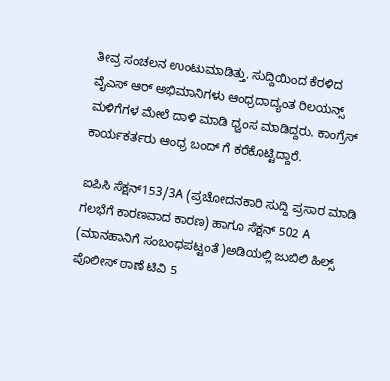ತೀವ್ರ ಸಂಚಲನ ಉಂಟುಮಾಡಿತ್ತು. ಸುದ್ದಿಯಿಂದ ಕೆರಳಿದ ವೈಎಸ್ ಆರ್ ಅಭಿಮಾನಿಗಳು ಆಂಧ್ರದಾದ್ಯಂತ ರಿಲಯನ್ಸ್ ಮಳಿಗೆಗಳ ಮೇಲೆ ದಾಳಿ ಮಾಡಿ ಧ್ವಂಸ ಮಾಡಿದ್ದರು. ಕಾಂಗ್ರೆಸ್ ಕಾರ್ಯಕರ್ತರು ಆಂಧ್ರ ಬಂದ್ ಗೆ ಕರೆಕೊಟ್ಟಿದ್ದಾರೆ.

ಐಪಿಸಿ ಸೆಕ್ಷನ್153/3A (ಪ್ರಚೋದನಕಾರಿ ಸುದ್ದಿ ಪ್ರಸಾರ ಮಾಡಿ ಗಲಭೆಗೆ ಕಾರಣವಾದ ಕಾರಣ) ಹಾಗೂ ಸೆಕ್ಷನ್ 502 A (ಮಾನಹಾನಿಗೆ ಸಂಬಂಧಪಟ್ಟಂತೆ )ಅಡಿಯಲ್ಲಿ ಜುಬಿಲಿ ಹಿಲ್ಸ್ ಪೊಲೀಸ್ ಠಾಣೆ ಟಿವಿ 5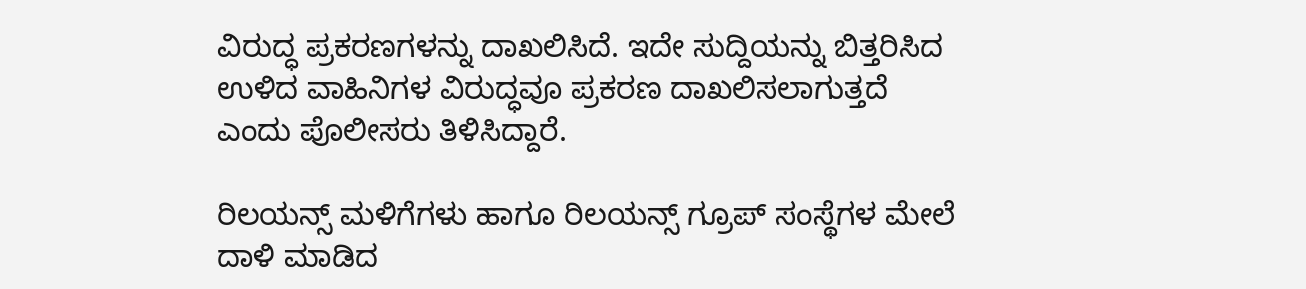ವಿರುದ್ಧ ಪ್ರಕರಣಗಳನ್ನು ದಾಖಲಿಸಿದೆ. ಇದೇ ಸುದ್ದಿಯನ್ನು ಬಿತ್ತರಿಸಿದ ಉಳಿದ ವಾಹಿನಿಗಳ ವಿರುದ್ಧವೂ ಪ್ರಕರಣ ದಾಖಲಿಸಲಾಗುತ್ತದೆ ಎಂದು ಪೊಲೀಸರು ತಿಳಿಸಿದ್ದಾರೆ.

ರಿಲಯನ್ಸ್ ಮಳಿಗೆಗಳು ಹಾಗೂ ರಿಲಯನ್ಸ್ ಗ್ರೂಪ್ ಸಂಸ್ಥೆಗಳ ಮೇಲೆ ದಾಳಿ ಮಾಡಿದ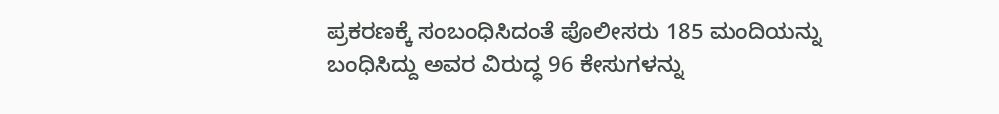ಪ್ರಕರಣಕ್ಕೆ ಸಂಬಂಧಿಸಿದಂತೆ ಪೊಲೀಸರು 185 ಮಂದಿಯನ್ನು ಬಂಧಿಸಿದ್ದು ಅವರ ವಿರುದ್ಧ 96 ಕೇಸುಗಳನ್ನು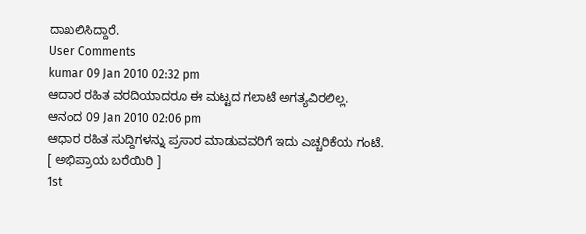ದಾಖಲಿಸಿದ್ದಾರೆ.
User Comments
kumar 09 Jan 2010 02:32 pm
ಆದಾರ ರಹಿತ ವರದಿಯಾದರೂ ಈ ಮಟ್ಟದ ಗಲಾಟೆ ಅಗತ್ಯವಿರಲಿಲ್ಲ.
ಆನಂದ 09 Jan 2010 02:06 pm
ಆಧಾರ ರಹಿತ ಸುದ್ದಿಗಳನ್ನು ಪ್ರಸಾರ ಮಾಡುವವರಿಗೆ ಇದು ಎಚ್ಚರಿಕೆಯ ಗಂಟೆ.
[ ಅಭಿಪ್ರಾಯ ಬರೆಯಿರಿ ]
1st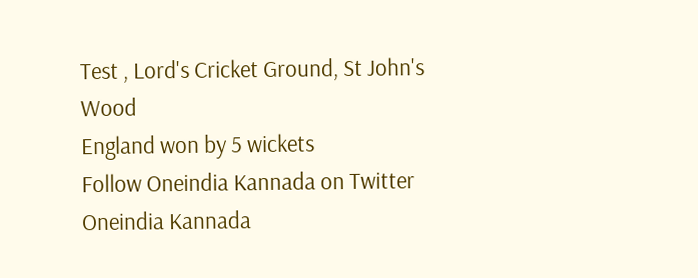Test , Lord's Cricket Ground, St John's Wood
England won by 5 wickets
Follow Oneindia Kannada on Twitter
Oneindia Kannada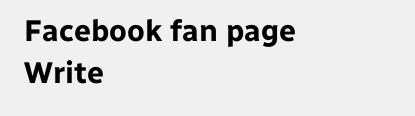Facebook fan page
Write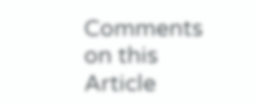Comments on this Article